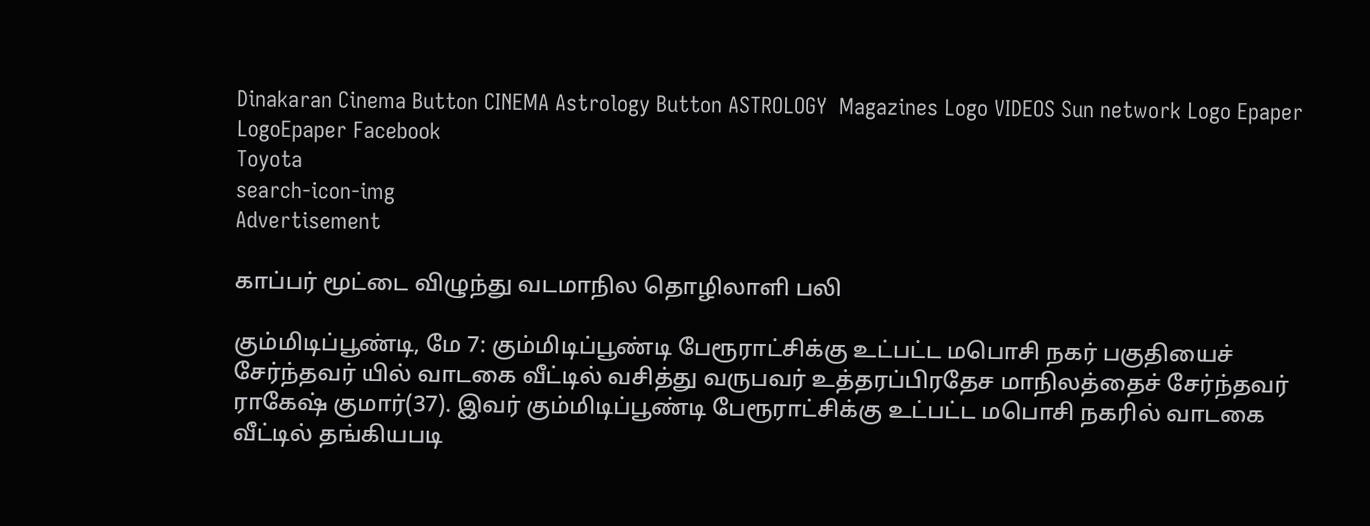Dinakaran Cinema Button CINEMA Astrology Button ASTROLOGY  Magazines Logo VIDEOS Sun network Logo Epaper LogoEpaper Facebook
Toyota
search-icon-img
Advertisement

காப்பர் மூட்டை விழுந்து வடமாநில தொழிலாளி பலி

கும்மிடிப்பூண்டி, மே 7: கும்மிடிப்பூண்டி பேரூராட்சிக்கு உட்பட்ட மபொசி நகர் பகுதியைச் சேர்ந்தவர் யில் வாடகை வீட்டில் வசித்து வருபவர் உத்தரப்பிரதேச மாநிலத்தைச் சேர்ந்தவர் ராகேஷ் குமார்(37). இவர் கும்மிடிப்பூண்டி பேரூராட்சிக்கு உட்பட்ட மபொசி நகரில் வாடகை வீட்டில் தங்கியபடி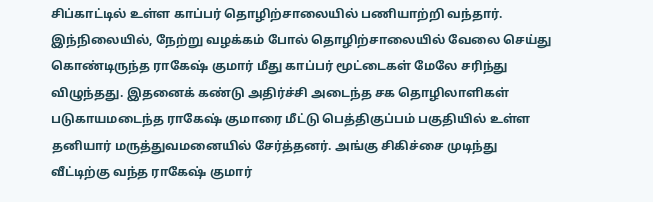சிப்காட்டில் உள்ள காப்பர் தொழிற்சாலையில் பணியாற்றி வந்தார். இந்நிலையில், நேற்று வழக்கம் போல் தொழிற்சாலையில் வேலை செய்து கொண்டிருந்த ராகேஷ் குமார் மீது காப்பர் மூட்டைகள் மேலே சரிந்து விழுந்தது. இதனைக் கண்டு அதிர்ச்சி அடைந்த சக தொழிலாளிகள் படுகாயமடைந்த ராகேஷ் குமாரை மீட்டு பெத்திகுப்பம் பகுதியில் உள்ள தனியார் மருத்துவமனையில் சேர்த்தனர். அங்கு சிகிச்சை முடிந்து வீட்டிற்கு வந்த ராகேஷ் குமார்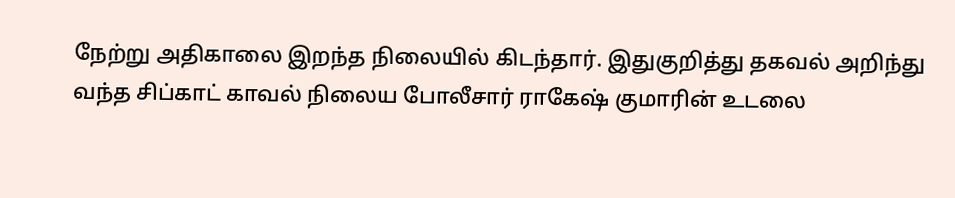நேற்று அதிகாலை இறந்த நிலையில் கிடந்தார். இதுகுறித்து தகவல் அறிந்து வந்த சிப்காட் காவல் நிலைய போலீசார் ராகேஷ் குமாரின் உடலை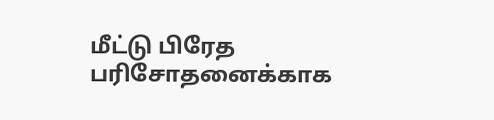மீட்டு பிரேத பரிசோதனைக்காக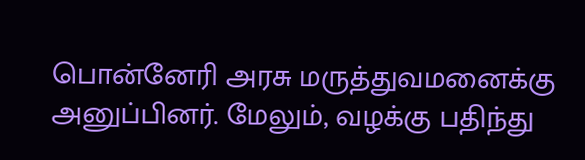பொன்னேரி அரசு மருத்துவமனைக்கு அனுப்பினர். மேலும், வழக்கு பதிந்து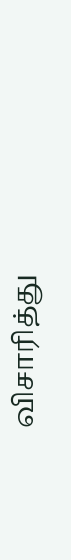விசாரித்து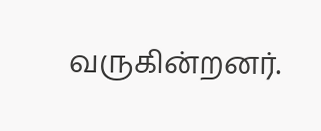வருகின்றனர்.